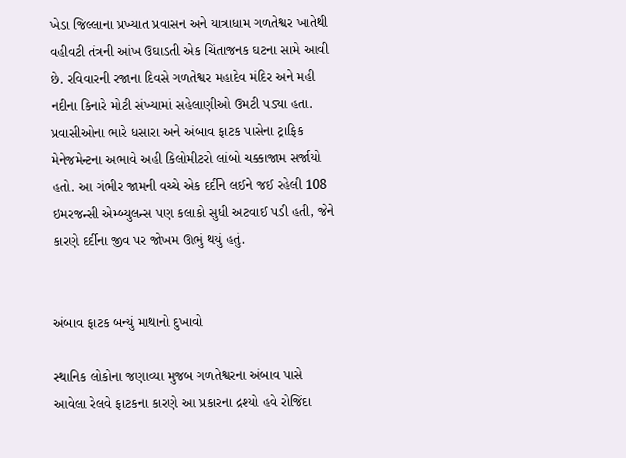ખેડા જિલ્લાના પ્રખ્યાત પ્રવાસન અને યાત્રાધામ ગળતેશ્વર ખાતેથી વહીવટી તંત્રની આંખ ઉઘાડતી એક ચિંતાજનક ઘટના સામે આવી છે. રવિવારની રજાના દિવસે ગળતેશ્વર મહાદેવ મંદિર અને મહી નદીના કિનારે મોટી સંખ્યામાં સહેલાણીઓ ઉમટી પડ્યા હતા. પ્રવાસીઓના ભારે ધસારા અને અંબાવ ફાટક પાસેના ટ્રાફિક મેનેજમેન્ટના અભાવે અહી કિલોમીટરો લાંબો ચક્કાજામ સર્જાયો હતો. આ ગંભીર જામની વચ્ચે એક દર્દીને લઈને જઈ રહેલી 108 ઇમરજન્સી એમ્બ્યુલન્સ પણ કલાકો સુધી અટવાઈ પડી હતી, જેને કારણે દર્દીના જીવ પર જોખમ ઊભું થયું હતું.


અંબાવ ફાટક બન્યું માથાનો દુખાવો

સ્થાનિક લોકોના જણાવ્યા મુજબ ગળતેશ્વરના અંબાવ પાસે આવેલા રેલવે ફાટકના કારણે આ પ્રકારના દ્રશ્યો હવે રોજિંદા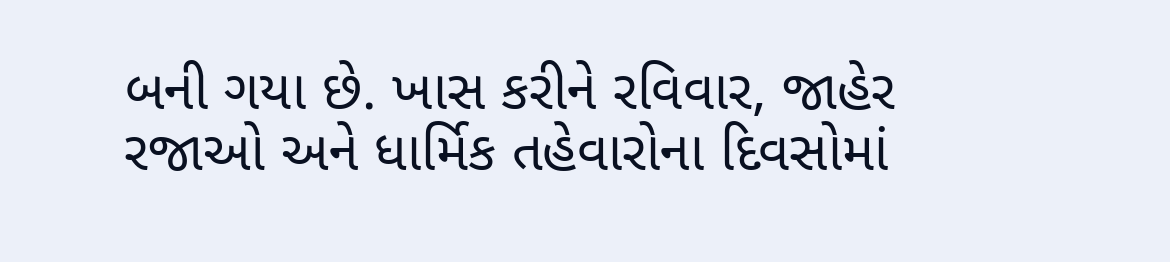બની ગયા છે. ખાસ કરીને રવિવાર, જાહેર રજાઓ અને ધાર્મિક તહેવારોના દિવસોમાં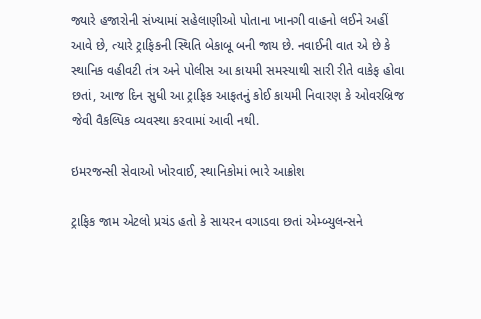જ્યારે હજારોની સંખ્યામાં સહેલાણીઓ પોતાના ખાનગી વાહનો લઈને અહીં આવે છે, ત્યારે ટ્રાફિકની સ્થિતિ બેકાબૂ બની જાય છે. નવાઈની વાત એ છે કે સ્થાનિક વહીવટી તંત્ર અને પોલીસ આ કાયમી સમસ્યાથી સારી રીતે વાકેફ હોવા છતાં, આજ દિન સુધી આ ટ્રાફિક આફતનું કોઈ કાયમી નિવારણ કે ઓવરબ્રિજ જેવી વૈકલ્પિક વ્યવસ્થા કરવામાં આવી નથી.

ઇમરજન્સી સેવાઓ ખોરવાઈ, સ્થાનિકોમાં ભારે આક્રોશ

ટ્રાફિક જામ એટલો પ્રચંડ હતો કે સાયરન વગાડવા છતાં એમ્બ્યુલન્સને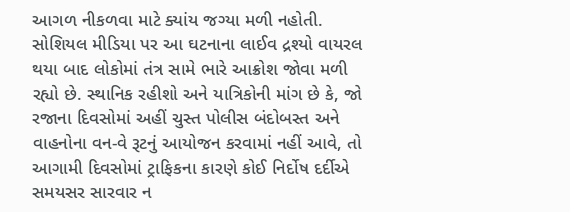આગળ નીકળવા માટે ક્યાંય જગ્યા મળી નહોતી. સોશિયલ મીડિયા પર આ ઘટનાના લાઈવ દ્રશ્યો વાયરલ થયા બાદ લોકોમાં તંત્ર સામે ભારે આક્રોશ જોવા મળી રહ્યો છે. સ્થાનિક રહીશો અને યાત્રિકોની માંગ છે કે, જો રજાના દિવસોમાં અહીં ચુસ્ત પોલીસ બંદોબસ્ત અને વાહનોના વન-વે રૂટનું આયોજન કરવામાં નહીં આવે, તો આગામી દિવસોમાં ટ્રાફિકના કારણે કોઈ નિર્દોષ દર્દીએ સમયસર સારવાર ન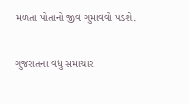મળતા પોતાનો જીવ ગુમાવવો પડશે.

ગુજરાતના વધુ સમાચાર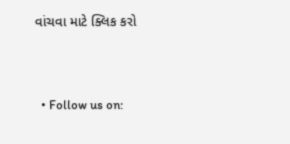વાંચવા માટે ક્લિક કરો



  • Follow us on: